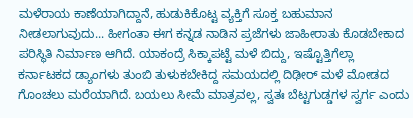ಮಳೆರಾಯ ಕಾಣೆಯಾಗಿದ್ದಾನೆ, ಹುಡುಕಿಕೊಟ್ಟ ವ್ಯಕ್ತಿಗೆ ಸೂಕ್ತ ಬಹುಮಾನ ನೀಡಲಾಗುವುದು... ಹೀಗಂತಾ ಈಗ ಕನ್ನಡ ನಾಡಿನ ಪ್ರಜೆಗಳು ಜಾಹೀರಾತು ಕೊಡಬೇಕಾದ ಪರಿಸ್ಥಿತಿ ನಿರ್ಮಾಣ ಆಗಿದೆ. ಯಾಕಂದ್ರೆ ಸಿಕ್ಕಾಪಟ್ಟೆ ಮಳೆ ಬಿದ್ದು, ಇಷ್ಟೊತ್ತಿಗೆಲ್ಲಾ ಕರ್ನಾಟಕದ ಡ್ಯಾಂಗಳು ತುಂಬಿ ತುಳುಕಬೇಕಿದ್ದ ಸಮಯದಲ್ಲಿ ದಿಢೀರ್ ಮಳೆ ಮೋಡದ ಗೊಂಚಲು ಮರೆಯಾಗಿದೆ. ಬಯಲು ಸೀಮೆ ಮಾತ್ರವಲ್ಲ, ಸ್ವತಃ ಬೆಟ್ಟಗುಡ್ಡಗಳ ಸ್ವರ್ಗ ಎಂದು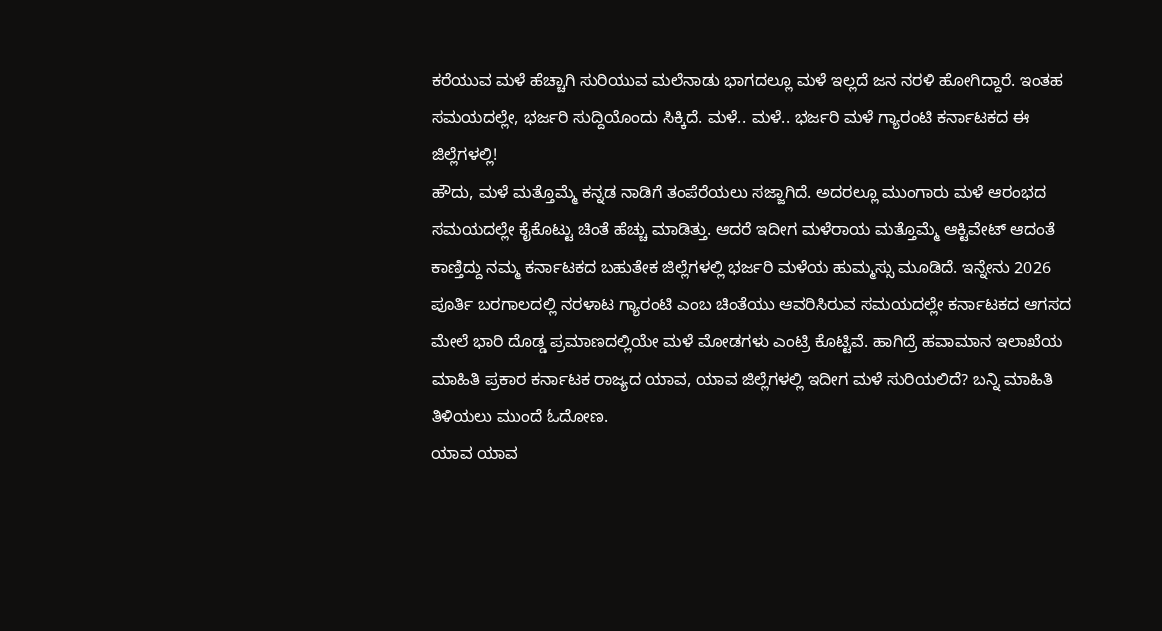ಕರೆಯುವ ಮಳೆ ಹೆಚ್ಚಾಗಿ ಸುರಿಯುವ ಮಲೆನಾಡು ಭಾಗದಲ್ಲೂ ಮಳೆ ಇಲ್ಲದೆ ಜನ ನರಳಿ ಹೋಗಿದ್ದಾರೆ. ಇಂತಹ ಸಮಯದಲ್ಲೇ, ಭರ್ಜರಿ ಸುದ್ದಿಯೊಂದು ಸಿಕ್ಕಿದೆ. ಮಳೆ.. ಮಳೆ.. ಭರ್ಜರಿ ಮಳೆ ಗ್ಯಾರಂಟಿ ಕರ್ನಾಟಕದ ಈ ಜಿಲ್ಲೆಗಳಲ್ಲಿ!
ಹೌದು, ಮಳೆ ಮತ್ತೊಮ್ಮೆ ಕನ್ನಡ ನಾಡಿಗೆ ತಂಪೆರೆಯಲು ಸಜ್ಜಾಗಿದೆ. ಅದರಲ್ಲೂ ಮುಂಗಾರು ಮಳೆ ಆರಂಭದ ಸಮಯದಲ್ಲೇ ಕೈಕೊಟ್ಟು ಚಿಂತೆ ಹೆಚ್ಚು ಮಾಡಿತ್ತು. ಆದರೆ ಇದೀಗ ಮಳೆರಾಯ ಮತ್ತೊಮ್ಮೆ ಆಕ್ಟಿವೇಟ್ ಆದಂತೆ ಕಾಣ್ತಿದ್ದು ನಮ್ಮ ಕರ್ನಾಟಕದ ಬಹುತೇಕ ಜಿಲ್ಲೆಗಳಲ್ಲಿ ಭರ್ಜರಿ ಮಳೆಯ ಹುಮ್ಮಸ್ಸು ಮೂಡಿದೆ. ಇನ್ನೇನು 2026 ಪೂರ್ತಿ ಬರಗಾಲದಲ್ಲಿ ನರಳಾಟ ಗ್ಯಾರಂಟಿ ಎಂಬ ಚಿಂತೆಯು ಆವರಿಸಿರುವ ಸಮಯದಲ್ಲೇ ಕರ್ನಾಟಕದ ಆಗಸದ ಮೇಲೆ ಭಾರಿ ದೊಡ್ಡ ಪ್ರಮಾಣದಲ್ಲಿಯೇ ಮಳೆ ಮೋಡಗಳು ಎಂಟ್ರಿ ಕೊಟ್ಟಿವೆ. ಹಾಗಿದ್ರೆ ಹವಾಮಾನ ಇಲಾಖೆಯ ಮಾಹಿತಿ ಪ್ರಕಾರ ಕರ್ನಾಟಕ ರಾಜ್ಯದ ಯಾವ, ಯಾವ ಜಿಲ್ಲೆಗಳಲ್ಲಿ ಇದೀಗ ಮಳೆ ಸುರಿಯಲಿದೆ? ಬನ್ನಿ ಮಾಹಿತಿ ತಿಳಿಯಲು ಮುಂದೆ ಓದೋಣ.
ಯಾವ ಯಾವ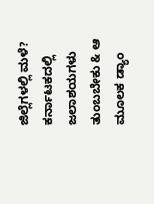ಜಿಲ್ಲೆಗಳಲ್ಲಿ ಮಳೆ?
ಕರ್ನಾಟಕದಲ್ಲಿ ಜಲಾಶಯಗಳು ತುಂಬಬೇಕು & ಆ ಮೂಲಕ ಡ್ಯಾಂ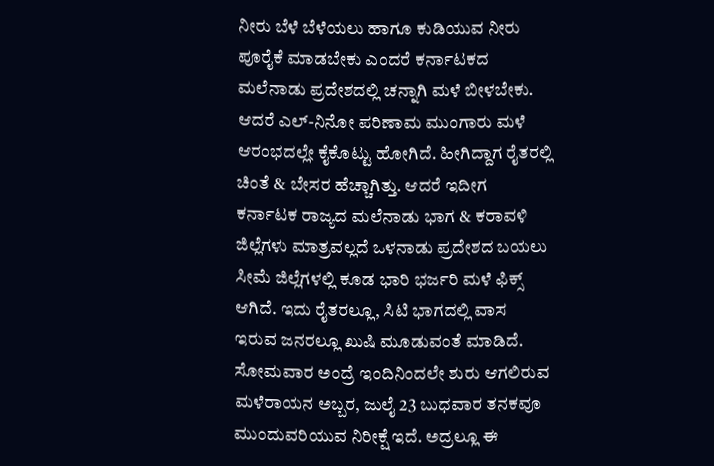ನೀರು ಬೆಳೆ ಬೆಳೆಯಲು ಹಾಗೂ ಕುಡಿಯುವ ನೀರು ಪೂರೈಕೆ ಮಾಡಬೇಕು ಎಂದರೆ ಕರ್ನಾಟಕದ ಮಲೆನಾಡು ಪ್ರದೇಶದಲ್ಲಿ ಚನ್ನಾಗಿ ಮಳೆ ಬೀಳಬೇಕು. ಆದರೆ ಎಲ್-ನಿನೋ ಪರಿಣಾಮ ಮುಂಗಾರು ಮಳೆ ಆರಂಭದಲ್ಲೇ ಕೈಕೊಟ್ಟು ಹೋಗಿದೆ. ಹೀಗಿದ್ದಾಗ ರೈತರಲ್ಲಿ ಚಿಂತೆ & ಬೇಸರ ಹೆಚ್ಚಾಗಿತ್ತು. ಆದರೆ ಇದೀಗ ಕರ್ನಾಟಕ ರಾಜ್ಯದ ಮಲೆನಾಡು ಭಾಗ & ಕರಾವಳಿ ಜಿಲ್ಲೆಗಳು ಮಾತ್ರವಲ್ಲದೆ ಒಳನಾಡು ಪ್ರದೇಶದ ಬಯಲು ಸೀಮೆ ಜಿಲ್ಲೆಗಳಲ್ಲಿ ಕೂಡ ಭಾರಿ ಭರ್ಜರಿ ಮಳೆ ಫಿಕ್ಸ್ ಆಗಿದೆ. ಇದು ರೈತರಲ್ಲೂ, ಸಿಟಿ ಭಾಗದಲ್ಲಿ ವಾಸ ಇರುವ ಜನರಲ್ಲೂ ಖುಷಿ ಮೂಡುವಂತೆ ಮಾಡಿದೆ.
ಸೋಮವಾರ ಅಂದ್ರೆ ಇಂದಿನಿಂದಲೇ ಶುರು ಆಗಲಿರುವ ಮಳೆರಾಯನ ಅಬ್ಬರ, ಜುಲೈ 23 ಬುಧವಾರ ತನಕವೂ ಮುಂದುವರಿಯುವ ನಿರೀಕ್ಷೆ ಇದೆ. ಅದ್ರಲ್ಲೂ ಈ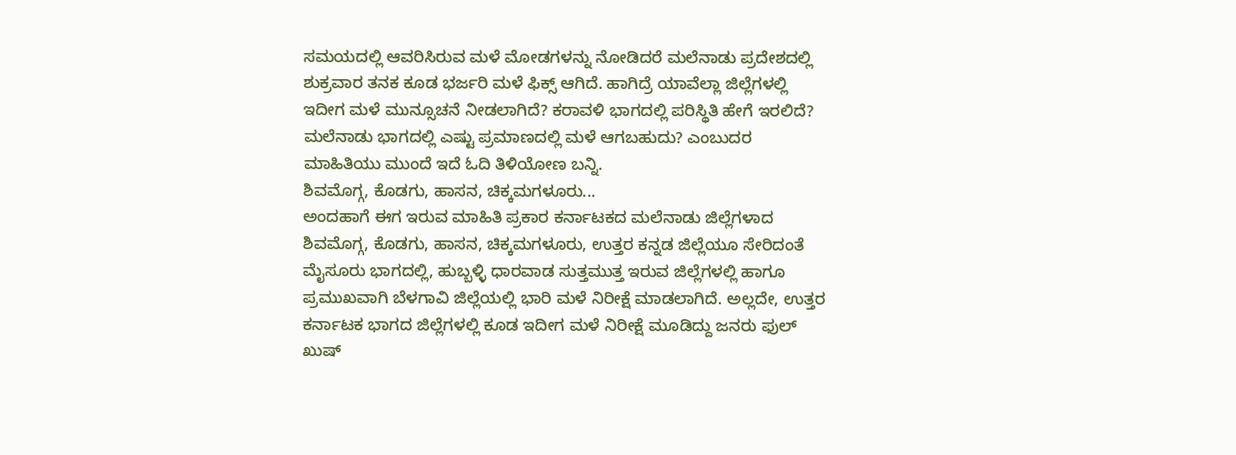ಸಮಯದಲ್ಲಿ ಆವರಿಸಿರುವ ಮಳೆ ಮೋಡಗಳನ್ನು ನೋಡಿದರೆ ಮಲೆನಾಡು ಪ್ರದೇಶದಲ್ಲಿ ಶುಕ್ರವಾರ ತನಕ ಕೂಡ ಭರ್ಜರಿ ಮಳೆ ಫಿಕ್ಸ್ ಆಗಿದೆ. ಹಾಗಿದ್ರೆ ಯಾವೆಲ್ಲಾ ಜಿಲ್ಲೆಗಳಲ್ಲಿ ಇದೀಗ ಮಳೆ ಮುನ್ಸೂಚನೆ ನೀಡಲಾಗಿದೆ? ಕರಾವಳಿ ಭಾಗದಲ್ಲಿ ಪರಿಸ್ಥಿತಿ ಹೇಗೆ ಇರಲಿದೆ? ಮಲೆನಾಡು ಭಾಗದಲ್ಲಿ ಎಷ್ಟು ಪ್ರಮಾಣದಲ್ಲಿ ಮಳೆ ಆಗಬಹುದು? ಎಂಬುದರ ಮಾಹಿತಿಯು ಮುಂದೆ ಇದೆ ಓದಿ ತಿಳಿಯೋಣ ಬನ್ನಿ.
ಶಿವಮೊಗ್ಗ, ಕೊಡಗು, ಹಾಸನ, ಚಿಕ್ಕಮಗಳೂರು...
ಅಂದಹಾಗೆ ಈಗ ಇರುವ ಮಾಹಿತಿ ಪ್ರಕಾರ ಕರ್ನಾಟಕದ ಮಲೆನಾಡು ಜಿಲ್ಲೆಗಳಾದ ಶಿವಮೊಗ್ಗ, ಕೊಡಗು, ಹಾಸನ, ಚಿಕ್ಕಮಗಳೂರು, ಉತ್ತರ ಕನ್ನಡ ಜಿಲ್ಲೆಯೂ ಸೇರಿದಂತೆ ಮೈಸೂರು ಭಾಗದಲ್ಲಿ, ಹುಬ್ಬಳ್ಳಿ ಧಾರವಾಡ ಸುತ್ತಮುತ್ತ ಇರುವ ಜಿಲ್ಲೆಗಳಲ್ಲಿ ಹಾಗೂ ಪ್ರಮುಖವಾಗಿ ಬೆಳಗಾವಿ ಜಿಲ್ಲೆಯಲ್ಲಿ ಭಾರಿ ಮಳೆ ನಿರೀಕ್ಷೆ ಮಾಡಲಾಗಿದೆ. ಅಲ್ಲದೇ, ಉತ್ತರ ಕರ್ನಾಟಕ ಭಾಗದ ಜಿಲ್ಲೆಗಳಲ್ಲಿ ಕೂಡ ಇದೀಗ ಮಳೆ ನಿರೀಕ್ಷೆ ಮೂಡಿದ್ದು ಜನರು ಫುಲ್ ಖುಷ್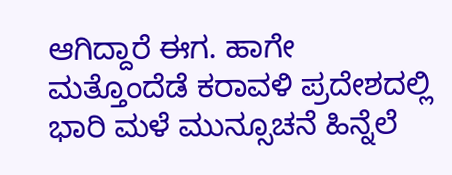ಆಗಿದ್ದಾರೆ ಈಗ. ಹಾಗೇ ಮತ್ತೊಂದೆಡೆ ಕರಾವಳಿ ಪ್ರದೇಶದಲ್ಲಿ ಭಾರಿ ಮಳೆ ಮುನ್ಸೂಚನೆ ಹಿನ್ನೆಲೆ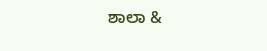ಶಾಲಾ &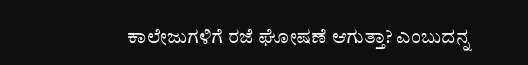ಕಾಲೇಜುಗಳಿಗೆ ರಜೆ ಘೋಷಣೆ ಆಗುತ್ತಾ? ಎಂಬುದನ್ನ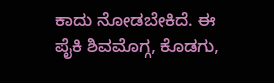ಕಾದು ನೋಡಬೇಕಿದೆ. ಈ ಪೈಕಿ ಶಿವಮೊಗ್ಗ, ಕೊಡಗು,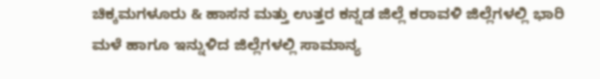ಚಿಕ್ಕಮಗಳೂರು & ಹಾಸನ ಮತ್ತು ಉತ್ತರ ಕನ್ನಡ ಜಿಲ್ಲೆ ಕರಾವಳಿ ಜಿಲ್ಲೆಗಳಲ್ಲಿ ಭಾರಿ ಮಳೆ ಹಾಗೂ ಇನ್ನುಳಿದ ಜಿಲ್ಲೆಗಳಲ್ಲಿ ಸಾಮಾನ್ಯ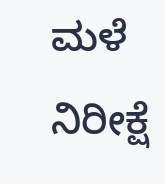ಮಳೆ ನಿರೀಕ್ಷೆ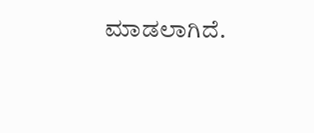ಮಾಡಲಾಗಿದೆ.